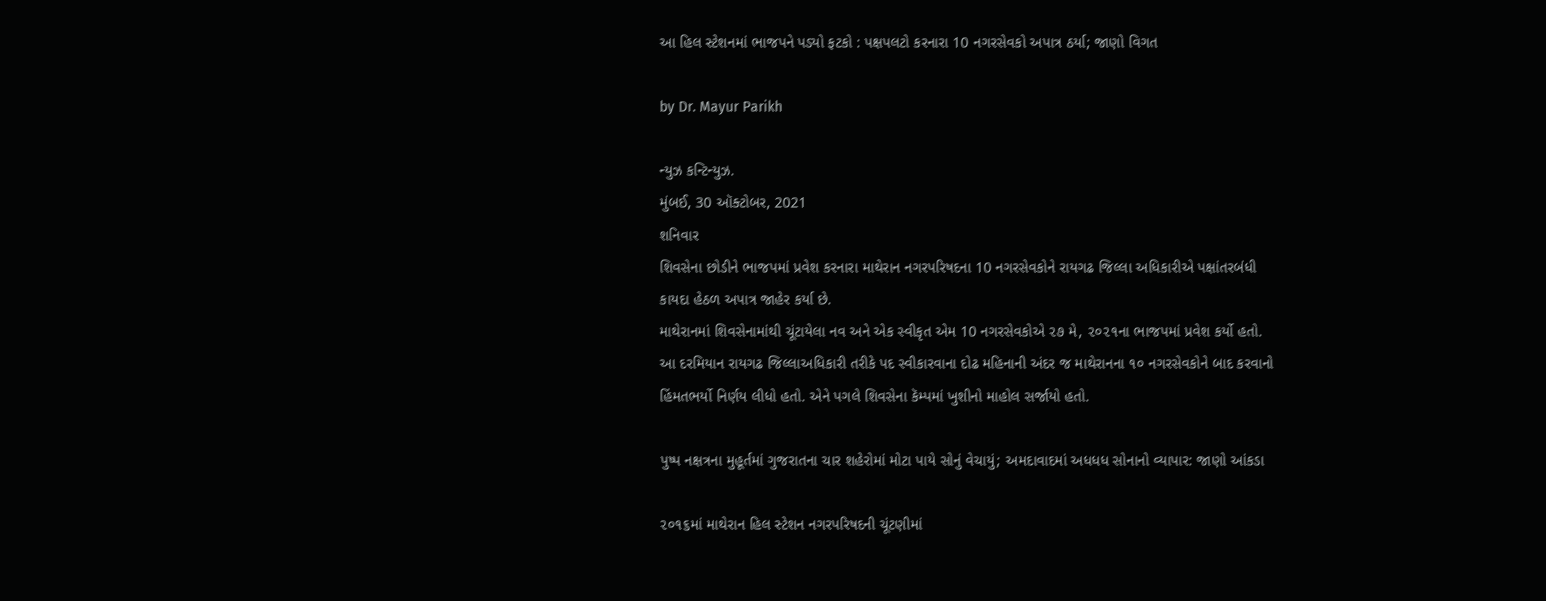આ હિલ સ્ટેશનમાં ભાજપને પડ્યો ફટકો : પક્ષપલટો કરનારા 10 નગરસેવકો અપાત્ર ઠર્યા; જાણો વિગત

by Dr. Mayur Parikh

ન્યુઝ કન્ટિન્યુઝ.
મુંબઈ, 30 ઑક્ટોબર, 2021
શનિવાર
શિવસેના છોડીને ભાજપમાં પ્રવેશ કરનારા માથેરાન નગરપરિષદના 10 નગરસેવકોને રાયગઢ જિલ્લા અધિકારીએ પક્ષાંતરબંધી કાયદા હેઠળ અપાત્ર જાહેર કર્યા છે.
માથેરાનમાં શિવસેનામાંથી ચૂંટાયેલા નવ અને એક સ્વીકૃત એમ 10 નગરસેવકોએ ૨૭ મે, ૨૦૨૧ના ભાજપમાં પ્રવેશ કર્યો હતો. આ દરમિયાન રાયગઢ જિલ્લાઅધિકારી તરીકે પદ સ્વીકારવાના દોઢ મહિનાની અંદર જ માથેરાનના ૧૦ નગરસેવકોને બાદ કરવાનો હિંમતભર્યો નિર્ણય લીધો હતો. એને પગલે શિવસેના કૅમ્પમાં ખુશીનો માહોલ સર્જાયો હતો.

પુષ્પ નક્ષત્રના મુહૂર્તમાં ગુજરાતના ચાર શહેરોમાં મોટા પાયે સોનું વેચાયું; અમદાવાદમાં અધધધ સોનાનો વ્યાપાર: જાણો આંકડા

૨૦૧૬માં માથેરાન હિલ સ્ટેશન નગરપરિષદની ચૂંટણીમાં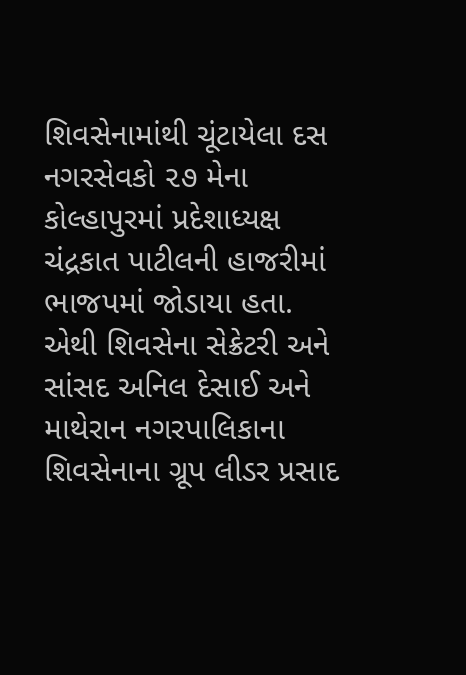શિવસેનામાંથી ચૂંટાયેલા દસ નગરસેવકો ૨૭ મેના કોલ્હાપુરમાં પ્રદેશાધ્યક્ષ ચંદ્રકાત પાટીલની હાજરીમાં ભાજપમાં જોડાયા હતા. એથી શિવસેના સેક્રેટરી અને સાંસદ અનિલ દેસાઈ અને માથેરાન નગરપાલિકાના શિવસેનાના ગ્રૂપ લીડર પ્રસાદ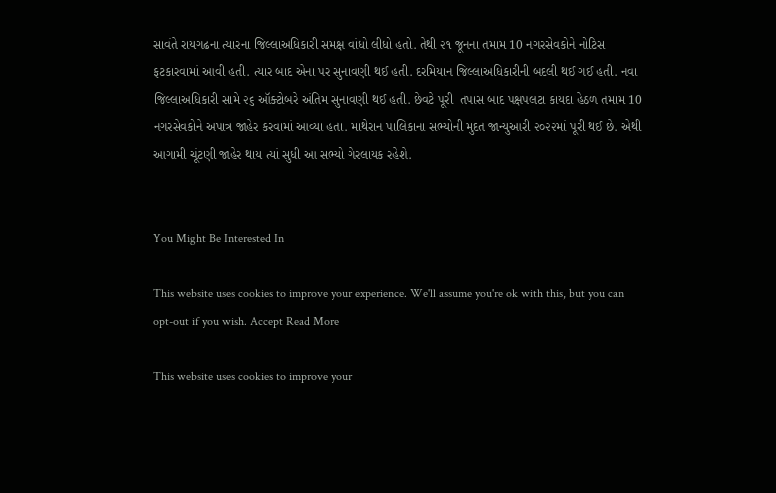સાવંતે રાયગઢના ત્યારના જિલ્લાઅધિકારી સમક્ષ વાંધો લીધો હતો. તેથી ૨૧ જૂનના તમામ 10 નગરસેવકોને નોટિસ ફટકારવામાં આવી હતી. ત્યાર બાદ એના પર સુનાવણી થઈ હતી. દરમિયાન જિલ્લાઅધિકારીની બદલી થઈ ગઈ હતી. નવા જિલ્લાઅધિકારી સામે ૨૬ ઑક્ટોબરે અંતિમ સુનાવણી થઈ હતી. છેવટે પૂરી  તપાસ બાદ પક્ષપલટા કાયદા હેઠળ તમામ 10 નગરસેવકોને અપાત્ર જાહેર કરવામાં આવ્યા હતા. માથેરાન પાલિકાના સભ્યોની મુદત જાન્યુઆરી ૨૦૨૨માં પૂરી થઈ છે. એથી આગામી ચૂંટણી જાહેર થાય ત્યાં સુધી આ સભ્યો ગેરલાયક રહેશે.


You Might Be Interested In

This website uses cookies to improve your experience. We'll assume you're ok with this, but you can opt-out if you wish. Accept Read More

This website uses cookies to improve your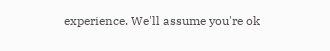experience. We'll assume you're ok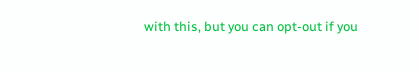with this, but you can opt-out if you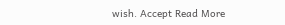wish. Accept Read More